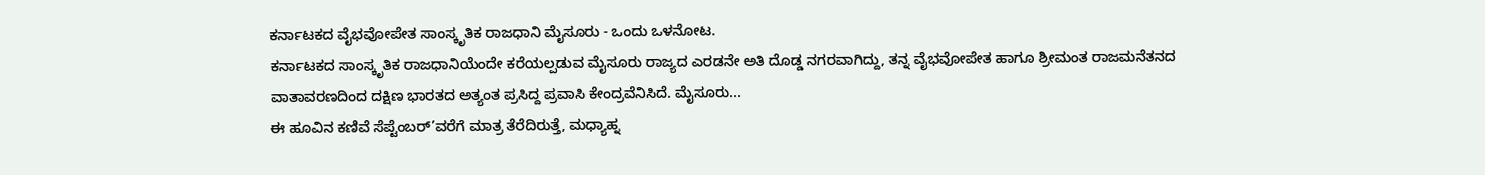ಕರ್ನಾಟಕದ ವೈಭವೋಪೇತ ಸಾಂಸ್ಕೃತಿಕ ರಾಜಧಾನಿ ಮೈಸೂರು - ಒಂದು ಒಳನೋಟ.
ಕರ್ನಾಟಕದ ಸಾಂಸ್ಕೃತಿಕ ರಾಜಧಾನಿಯೆಂದೇ ಕರೆಯಲ್ಪಡುವ ಮೈಸೂರು ರಾಜ್ಯದ ಎರಡನೇ ಅತಿ ದೊಡ್ಡ ನಗರವಾಗಿದ್ದು, ತನ್ನ ವೈಭವೋಪೇತ ಹಾಗೂ ಶ್ರೀಮಂತ ರಾಜಮನೆತನದ ವಾತಾವರಣದಿಂದ ದಕ್ಷಿಣ ಭಾರತದ ಅತ್ಯಂತ ಪ್ರಸಿದ್ದ ಪ್ರವಾಸಿ ಕೇಂದ್ರವೆನಿಸಿದೆ. ಮೈಸೂರು...
ಈ ಹೂವಿನ ಕಣಿವೆ ಸೆಪ್ಟೆಂಬರ್’ವರೆಗೆ ಮಾತ್ರ ತೆರೆದಿರುತ್ತೆ, ಮಧ್ಯಾಹ್ನ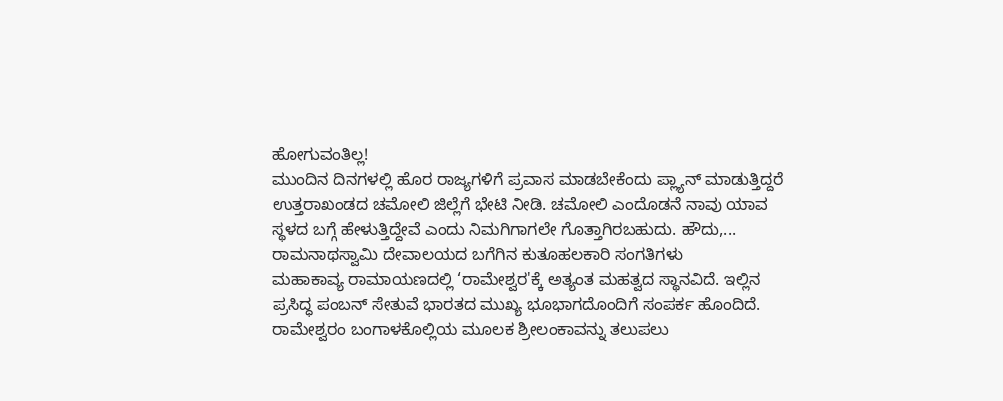ಹೋಗುವಂತಿಲ್ಲ!
ಮುಂದಿನ ದಿನಗಳಲ್ಲಿ ಹೊರ ರಾಜ್ಯಗಳಿಗೆ ಪ್ರವಾಸ ಮಾಡಬೇಕೆಂದು ಪ್ಲ್ಯಾನ್ ಮಾಡುತ್ತಿದ್ದರೆ ಉತ್ತರಾಖಂಡದ ಚಮೋಲಿ ಜಿಲ್ಲೆಗೆ ಭೇಟಿ ನೀಡಿ. ಚಮೋಲಿ ಎಂದೊಡನೆ ನಾವು ಯಾವ ಸ್ಥಳದ ಬಗ್ಗೆ ಹೇಳುತ್ತಿದ್ದೇವೆ ಎಂದು ನಿಮಗಿಗಾಗಲೇ ಗೊತ್ತಾಗಿರಬಹುದು. ಹೌದು,...
ರಾಮನಾಥಸ್ವಾಮಿ ದೇವಾಲಯದ ಬಗೆಗಿನ ಕುತೂಹಲಕಾರಿ ಸಂಗತಿಗಳು
ಮಹಾಕಾವ್ಯ ರಾಮಾಯಣದಲ್ಲಿ ‘ರಾಮೇಶ್ವರ'ಕ್ಕೆ ಅತ್ಯಂತ ಮಹತ್ವದ ಸ್ಥಾನವಿದೆ. ಇಲ್ಲಿನ ಪ್ರಸಿದ್ಧ ಪಂಬನ್ ಸೇತುವೆ ಭಾರತದ ಮುಖ್ಯ ಭೂಭಾಗದೊಂದಿಗೆ ಸಂಪರ್ಕ ಹೊಂದಿದೆ. ರಾಮೇಶ್ವರಂ ಬಂಗಾಳಕೊಲ್ಲಿಯ ಮೂಲಕ ಶ್ರೀಲಂಕಾವನ್ನು ತಲುಪಲು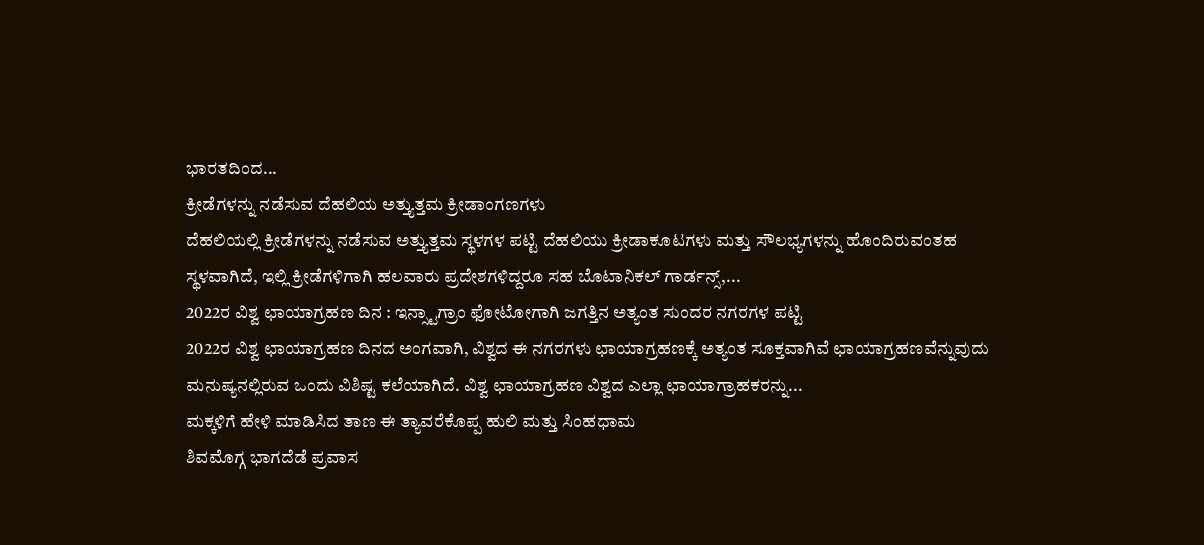ಭಾರತದಿಂದ...
ಕ್ರೀಡೆಗಳನ್ನು ನಡೆಸುವ ದೆಹಲಿಯ ಅತ್ತ್ಯುತ್ತಮ ಕ್ರೀಡಾಂಗಣಗಳು
ದೆಹಲಿಯಲ್ಲಿ ಕ್ರೀಡೆಗಳನ್ನು ನಡೆಸುವ ಅತ್ತ್ಯುತ್ತಮ ಸ್ಥಳಗಳ ಪಟ್ಟಿ ದೆಹಲಿಯು ಕ್ರೀಡಾಕೂಟಗಳು ಮತ್ತು ಸೌಲಭ್ಯಗಳನ್ನು ಹೊಂದಿರುವಂತಹ ಸ್ಥಳವಾಗಿದೆ, ಇಲ್ಲಿ ಕ್ರೀಡೆಗಳಿಗಾಗಿ ಹಲವಾರು ಪ್ರದೇಶಗಳಿದ್ದರೂ ಸಹ ಬೊಟಾನಿಕಲ್ ಗಾರ್ಡನ್ಸ್,...
2022ರ ವಿಶ್ವ ಛಾಯಾಗ್ರಹಣ ದಿನ : ಇನ್ಸ್ಟಾಗ್ರಾಂ ಫೋಟೋಗಾಗಿ ಜಗತ್ತಿನ ಅತ್ಯಂತ ಸುಂದರ ನಗರಗಳ ಪಟ್ಟಿ
2022ರ ವಿಶ್ವ ಛಾಯಾಗ್ರಹಣ ದಿನದ ಅಂಗವಾಗಿ, ವಿಶ್ವದ ಈ ನಗರಗಳು ಛಾಯಾಗ್ರಹಣಕ್ಕೆ ಅತ್ಯಂತ ಸೂಕ್ತವಾಗಿವೆ ಛಾಯಾಗ್ರಹಣವೆನ್ನುವುದು ಮನುಷ್ಯನಲ್ಲಿರುವ ಒಂದು ವಿಶಿಷ್ಟ ಕಲೆಯಾಗಿದೆ. ವಿಶ್ವ ಛಾಯಾಗ್ರಹಣ ವಿಶ್ವದ ಎಲ್ಲಾ ಛಾಯಾಗ್ರಾಹಕರನ್ನು...
ಮಕ್ಕಳಿಗೆ ಹೇಳಿ ಮಾಡಿಸಿದ ತಾಣ ಈ ತ್ಯಾವರೆಕೊಪ್ಪ ಹುಲಿ ಮತ್ತು ಸಿಂಹಧಾಮ
ಶಿವಮೊಗ್ಗ ಭಾಗದೆಡೆ ಪ್ರವಾಸ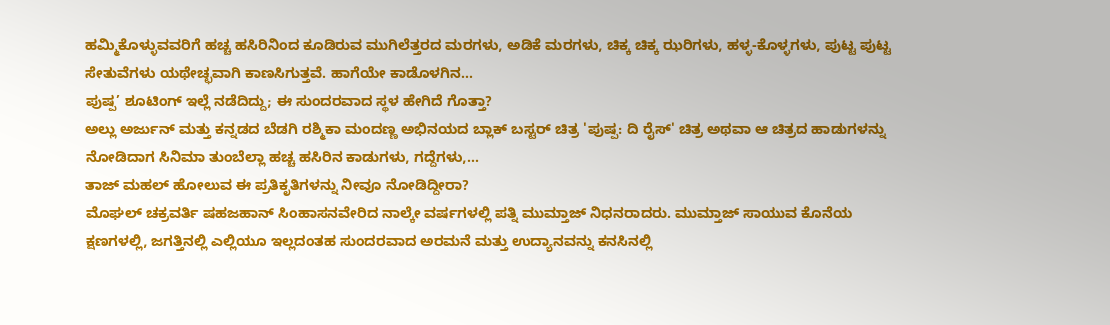ಹಮ್ಮಿಕೊಳ್ಳುವವರಿಗೆ ಹಚ್ಚ ಹಸಿರಿನಿಂದ ಕೂಡಿರುವ ಮುಗಿಲೆತ್ತರದ ಮರಗಳು, ಅಡಿಕೆ ಮರಗಳು, ಚಿಕ್ಕ ಚಿಕ್ಕ ಝರಿಗಳು, ಹಳ್ಳ-ಕೊಳ್ಳಗಳು, ಪುಟ್ಟ ಪುಟ್ಟ ಸೇತುವೆಗಳು ಯಥೇಚ್ಛವಾಗಿ ಕಾಣಸಿಗುತ್ತವೆ. ಹಾಗೆಯೇ ಕಾಡೊಳಗಿನ...
ಪುಷ್ಪ’ ಶೂಟಿಂಗ್ ಇಲ್ಲೆ ನಡೆದಿದ್ದು; ಈ ಸುಂದರವಾದ ಸ್ಥಳ ಹೇಗಿದೆ ಗೊತ್ತಾ?
ಅಲ್ಲು ಅರ್ಜುನ್ ಮತ್ತು ಕನ್ನಡದ ಬೆಡಗಿ ರಶ್ಮಿಕಾ ಮಂದಣ್ಣ ಅಭಿನಯದ ಬ್ಲಾಕ್ ಬಸ್ಟರ್ ಚಿತ್ರ 'ಪುಷ್ಪ: ದಿ ರೈಸ್' ಚಿತ್ರ ಅಥವಾ ಆ ಚಿತ್ರದ ಹಾಡುಗಳನ್ನು ನೋಡಿದಾಗ ಸಿನಿಮಾ ತುಂಬೆಲ್ಲಾ ಹಚ್ಚ ಹಸಿರಿನ ಕಾಡುಗಳು, ಗದ್ದೆಗಳು,...
ತಾಜ್ ಮಹಲ್ ಹೋಲುವ ಈ ಪ್ರತಿಕೃತಿಗಳನ್ನು ನೀವೂ ನೋಡಿದ್ದೀರಾ?
ಮೊಘಲ್ ಚಕ್ರವರ್ತಿ ಷಹಜಹಾನ್ ಸಿಂಹಾಸನವೇರಿದ ನಾಲ್ಕೇ ವರ್ಷಗಳಲ್ಲಿ ಪತ್ನಿ ಮುಮ್ತಾಜ್ ನಿಧನರಾದರು. ಮುಮ್ತಾಜ್ ಸಾಯುವ ಕೊನೆಯ ಕ್ಷಣಗಳಲ್ಲಿ, ಜಗತ್ತಿನಲ್ಲಿ ಎಲ್ಲಿಯೂ ಇಲ್ಲದಂತಹ ಸುಂದರವಾದ ಅರಮನೆ ಮತ್ತು ಉದ್ಯಾನವನ್ನು ಕನಸಿನಲ್ಲಿ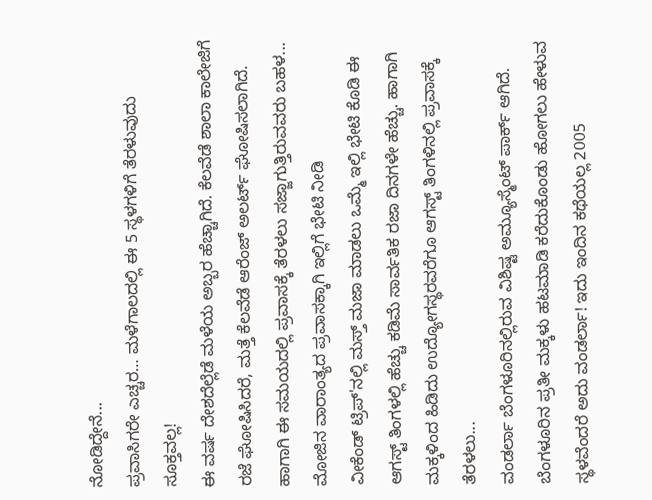ನೋಡಿದ್ದೇನೆ...
ಪ್ರವಾಸಿಗರೇ ಎಚ್ಚರ… ಮಳೆಗಾಲದಲ್ಲಿ ಈ 5 ಸ್ಥಳಗಳಿಗೆ ತೆರಳುವುದು ಸೂಕ್ತವಲ್ಲ!
ಈ ವರ್ಷ ದೇಶದೆಲ್ಲೆಡೆ ಮಳೆಯ ಅಬ್ಬರ ಹೆಚ್ಚಾಗಿದೆ. ಕೆಲವೆಡೆ ಶಾಲಾ ಕಾಲೇಜಿಗೆ ರಜೆ ಘೋಷಿಸಿದರೆ, ಮತ್ತೆ ಕೆಲವೆಡೆ ಆರೆಂಜ್ ಅಲರ್ಟ್ ಘೋಷಿಸಲಾಗಿದೆ. ಹಾಗಾಗಿ ಈ ಸಮಯದಲ್ಲಿ ಪ್ರವಾಸಕ್ಕೆ ತೆರಳಲು ಸಜ್ಜಾಗುತ್ತಿರುವವರು ಬಹಳ...
ಮೋಜಿನ ವಾರಾಂತ್ಯದ ಪ್ರವಾಸಕ್ಕಾಗಿ ಇಲ್ಲಿಗೆ ಭೇಟಿ ನೀಡಿ
ವೀಕೆಂಡ್ ಟ್ರಿಪ್'ನಲ್ಲಿ ಮಸ್ತ್ ಮಜಾ ಮಾಡಲು ಒಮ್ಮೆ ಇಲ್ಲಿ ಭೇಟಿ ಕೊಡಿ ಈ ಆಗಸ್ಟ್ ತಿಂಗಳಲ್ಲಿ ಹೆಚ್ಚು ಕಡಿಮೆ ಸಾರ್ವತಿಕ ರಜಾ ದಿನಗಳೇ ಹೆಚ್ಚು. ಹಾಗಾಗಿ ಮಕ್ಕಳಿಂದ ಹಿಡಿದು ಉದ್ಯೋಗಸ್ಥರವರೆಗೂ ಆಗಸ್ಟ್ ತಿಂಗಳಿನಲ್ಲಿ ಪ್ರವಾಸಕ್ಕೆ ತೆರಳಲು...
ವಂಡರ್ಲಾ ಬೆಂಗಳೂರಿನಲ್ಲಿರುವ ವಿಶಿಷ್ಟ ಅಮ್ಯೂಸ್ಮೆಂಟ್ ಪಾರ್ಕ್ ಆಗಿದೆ.
ಬೆಂಗಳೂರಿನ ಪ್ರತೀ ಮಕ್ಕಳು ಹಟಮಾಡಿ ಕರೆದುಕೊಂಡು ಹೋಗಲು ಹೇಳುವ ಸ್ಥಳವೆಂದರೆ ಅದು ವಂಡರ್ಲಾ! ಇದು ಇಂದಿನ ಕಥೆಯಲ್ಲ 2005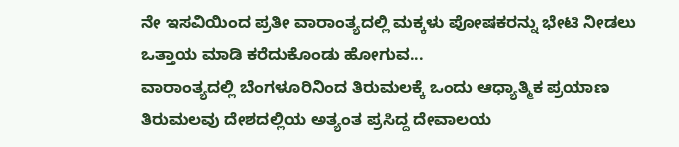ನೇ ಇಸವಿಯಿಂದ ಪ್ರತೀ ವಾರಾಂತ್ಯದಲ್ಲಿ ಮಕ್ಕಳು ಪೋಷಕರನ್ನು ಭೇಟಿ ನೀಡಲು ಒತ್ತಾಯ ಮಾಡಿ ಕರೆದುಕೊಂಡು ಹೋಗುವ...
ವಾರಾಂತ್ಯದಲ್ಲಿ ಬೆಂಗಳೂರಿನಿಂದ ತಿರುಮಲಕ್ಕೆ ಒಂದು ಆಧ್ಯಾತ್ಮಿಕ ಪ್ರಯಾಣ
ತಿರುಮಲವು ದೇಶದಲ್ಲಿಯ ಅತ್ಯಂತ ಪ್ರಸಿದ್ದ ದೇವಾಲಯ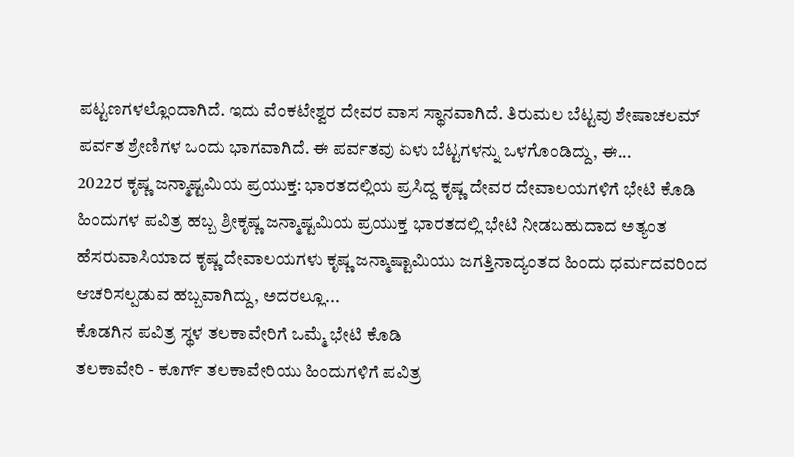ಪಟ್ಟಣಗಳಲ್ಲೊಂದಾಗಿದೆ. ಇದು ವೆಂಕಟೇಶ್ವರ ದೇವರ ವಾಸ ಸ್ಥಾನವಾಗಿದೆ. ತಿರುಮಲ ಬೆಟ್ಟವು ಶೇಷಾಚಲಮ್ ಪರ್ವತ ಶ್ರೇಣಿಗಳ ಒಂದು ಭಾಗವಾಗಿದೆ. ಈ ಪರ್ವತವು ಏಳು ಬೆಟ್ಟಗಳನ್ನು ಒಳಗೊಂಡಿದ್ದು, ಈ...
2022ರ ಕೃಷ್ಣ ಜನ್ಮಾಷ್ಟಮಿಯ ಪ್ರಯುಕ್ತ: ಭಾರತದಲ್ಲಿಯ ಪ್ರಸಿದ್ದ ಕೃಷ್ಣ ದೇವರ ದೇವಾಲಯಗಳಿಗೆ ಭೇಟಿ ಕೊಡಿ
ಹಿಂದುಗಳ ಪವಿತ್ರ ಹಬ್ಬ ಶ್ರೀಕೃಷ್ಣ ಜನ್ಮಾಷ್ಟಮಿಯ ಪ್ರಯುಕ್ತ ಭಾರತದಲ್ಲಿ ಭೇಟಿ ನೀಡಬಹುದಾದ ಅತ್ಯಂತ ಹೆಸರುವಾಸಿಯಾದ ಕೃಷ್ಣ ದೇವಾಲಯಗಳು ಕೃಷ್ಣ ಜನ್ಮಾಷ್ಟಾಮಿಯು ಜಗತ್ತಿನಾದ್ಯಂತದ ಹಿಂದು ಧರ್ಮದವರಿಂದ ಆಚರಿಸಲ್ಪಡುವ ಹಬ್ಬವಾಗಿದ್ದು, ಅದರಲ್ಲೂ...
ಕೊಡಗಿನ ಪವಿತ್ರ ಸ್ಥಳ ತಲಕಾವೇರಿಗೆ ಒಮ್ಮೆ ಭೇಟಿ ಕೊಡಿ
ತಲಕಾವೇರಿ - ಕೂರ್ಗ್ ತಲಕಾವೇರಿಯು ಹಿಂದುಗಳಿಗೆ ಪವಿತ್ರ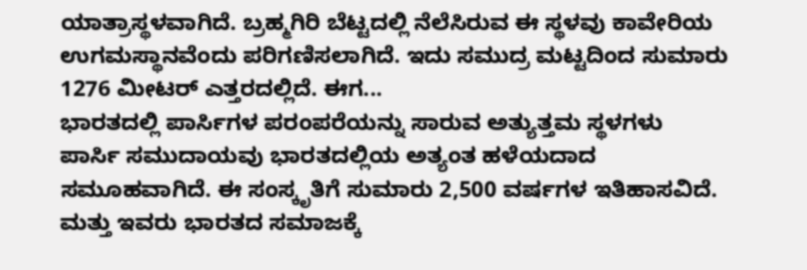ಯಾತ್ರಾಸ್ಥಳವಾಗಿದೆ. ಬ್ರಹ್ಮಗಿರಿ ಬೆಟ್ಟದಲ್ಲಿ ನೆಲೆಸಿರುವ ಈ ಸ್ಥಳವು ಕಾವೇರಿಯ ಉಗಮಸ್ಥಾನವೆಂದು ಪರಿಗಣಿಸಲಾಗಿದೆ. ಇದು ಸಮುದ್ರ ಮಟ್ಟದಿಂದ ಸುಮಾರು 1276 ಮೀಟರ್ ಎತ್ತರದಲ್ಲಿದೆ. ಈಗ...
ಭಾರತದಲ್ಲಿ ಪಾರ್ಸಿಗಳ ಪರಂಪರೆಯನ್ನು ಸಾರುವ ಅತ್ಯುತ್ತಮ ಸ್ಥಳಗಳು
ಪಾರ್ಸಿ ಸಮುದಾಯವು ಭಾರತದಲ್ಲಿಯ ಅತ್ಯಂತ ಹಳೆಯದಾದ ಸಮೂಹವಾಗಿದೆ. ಈ ಸಂಸ್ಕೃತಿಗೆ ಸುಮಾರು 2,500 ವರ್ಷಗಳ ಇತಿಹಾಸವಿದೆ. ಮತ್ತು ಇವರು ಭಾರತದ ಸಮಾಜಕ್ಕೆ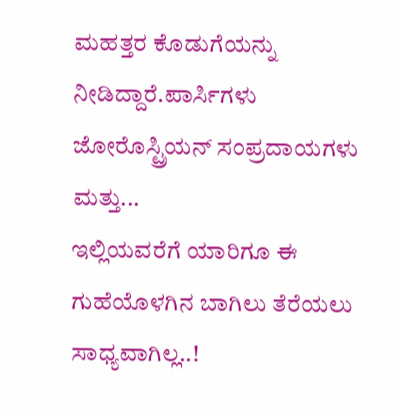ಮಹತ್ತರ ಕೊಡುಗೆಯನ್ನು ನೀಡಿದ್ದಾರೆ.ಪಾರ್ಸಿಗಳು ಜೋರೊಸ್ಟ್ರಿಯನ್ ಸಂಪ್ರದಾಯಗಳು ಮತ್ತು...
ಇಲ್ಲಿಯವರೆಗೆ ಯಾರಿಗೂ ಈ ಗುಹೆಯೊಳಗಿನ ಬಾಗಿಲು ತೆರೆಯಲು ಸಾಧ್ಯವಾಗಿಲ್ಲ..!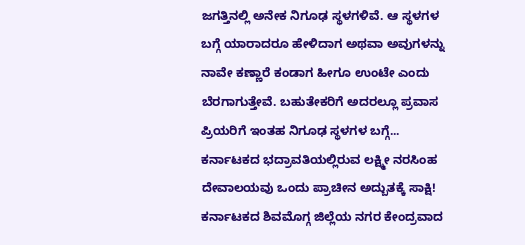ಜಗತ್ತಿನಲ್ಲಿ ಅನೇಕ ನಿಗೂಢ ಸ್ಥಳಗಳಿವೆ. ಆ ಸ್ಥಳಗಳ ಬಗ್ಗೆ ಯಾರಾದರೂ ಹೇಳಿದಾಗ ಅಥವಾ ಅವುಗಳನ್ನು ನಾವೇ ಕಣ್ಣಾರೆ ಕಂಡಾಗ ಹೀಗೂ ಉಂಟೇ ಎಂದು ಬೆರಗಾಗುತ್ತೇವೆ. ಬಹುತೇಕರಿಗೆ ಅದರಲ್ಲೂ ಪ್ರವಾಸ ಪ್ರಿಯರಿಗೆ ಇಂತಹ ನಿಗೂಢ ಸ್ಥಳಗಳ ಬಗ್ಗೆ...
ಕರ್ನಾಟಕದ ಭದ್ರಾವತಿಯಲ್ಲಿರುವ ಲಕ್ಷ್ಮೀ ನರಸಿಂಹ ದೇವಾಲಯವು ಒಂದು ಪ್ರಾಚೀನ ಅದ್ಬುತಕ್ಕೆ ಸಾಕ್ಷಿ!
ಕರ್ನಾಟಕದ ಶಿವಮೊಗ್ಗ ಜಿಲ್ಲೆಯ ನಗರ ಕೇಂದ್ರವಾದ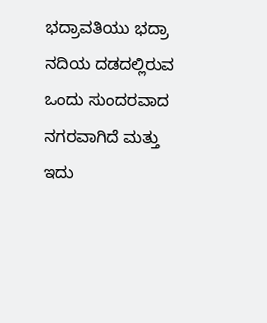ಭದ್ರಾವತಿಯು ಭದ್ರಾ ನದಿಯ ದಡದಲ್ಲಿರುವ ಒಂದು ಸುಂದರವಾದ ನಗರವಾಗಿದೆ ಮತ್ತು ಇದು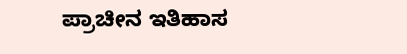ಪ್ರಾಚೀನ ಇತಿಹಾಸ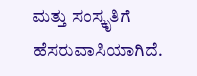ಮತ್ತು ಸಂಸ್ಕೃತಿಗೆ ಹೆಸರುವಾಸಿಯಾಗಿದೆ.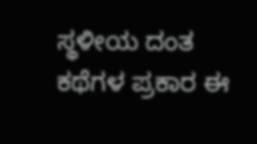ಸ್ಥಳೀಯ ದಂತ ಕಥೆಗಳ ಪ್ರಕಾರ ಈ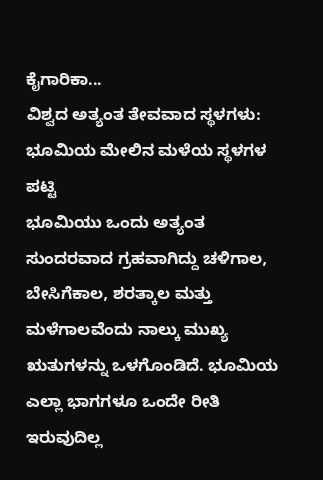ಕೈಗಾರಿಕಾ...
ವಿಶ್ವದ ಅತ್ಯಂತ ತೇವವಾದ ಸ್ಥಳಗಳು: ಭೂಮಿಯ ಮೇಲಿನ ಮಳೆಯ ಸ್ಥಳಗಳ ಪಟ್ಟಿ
ಭೂಮಿಯು ಒಂದು ಅತ್ಯಂತ ಸುಂದರವಾದ ಗ್ರಹವಾಗಿದ್ದು ಚಳಿಗಾಲ, ಬೇಸಿಗೆಕಾಲ, ಶರತ್ಕಾಲ ಮತ್ತು ಮಳೆಗಾಲವೆಂದು ನಾಲ್ಕು ಮುಖ್ಯ ಋತುಗಳನ್ನು ಒಳಗೊಂಡಿದೆ. ಭೂಮಿಯ ಎಲ್ಲಾ ಭಾಗಗಳೂ ಒಂದೇ ರೀತಿ ಇರುವುದಿಲ್ಲ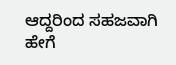ಆದ್ದರಿಂದ ಸಹಜವಾಗಿ ಹೇಗೆ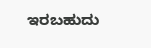ಇರಬಹುದು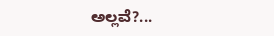ಅಲ್ಲವೆ?...